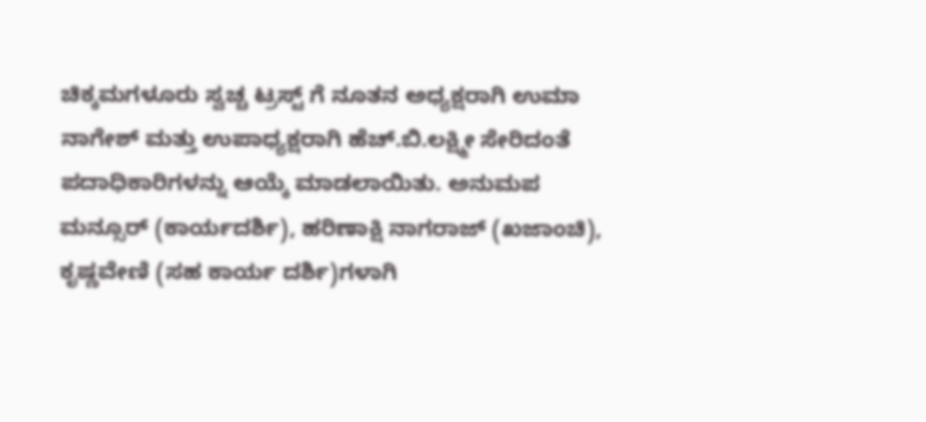ಚಿಕ್ಕಮಗಳೂರು ಸ್ವಚ್ಚ ಟ್ರಸ್ಟ್ ಗೆ ನೂತನ ಅಧ್ಯಕ್ಷರಾಗಿ ಉಮಾ ನಾಗೇಶ್ ಮತ್ತು ಉಪಾಧ್ಯಕ್ಷರಾಗಿ ಹೆಚ್.ಬಿ.ಲಕ್ಷ್ಮೀ ಸೇರಿದಂತೆ ಪದಾಧಿಕಾರಿಗಳನ್ನು ಆಯ್ಕೆ ಮಾಡಲಾಯಿತು. ಅನುಮಪ ಮನ್ಸೂರ್ (ಕಾರ್ಯದರ್ಶಿ), ಹರಿಣಾಕ್ಷಿ ನಾಗರಾಜ್ (ಖಜಾಂಚಿ), ಕೃಷ್ಣವೇಣಿ (ಸಹ ಕಾರ್ಯ ದರ್ಶಿ)ಗಳಾಗಿ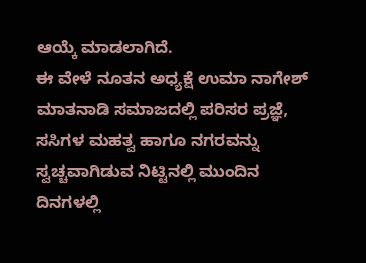ಆಯ್ಕೆ ಮಾಡಲಾಗಿದೆ.
ಈ ವೇಳೆ ನೂತನ ಅಧ್ಯಕ್ಷೆ ಉಮಾ ನಾಗೇಶ್ ಮಾತನಾಡಿ ಸಮಾಜದಲ್ಲಿ ಪರಿಸರ ಪ್ರಜ್ಞೆ, ಸಸಿಗಳ ಮಹತ್ವ ಹಾಗೂ ನಗರವನ್ನು ಸ್ವಚ್ಚವಾಗಿಡುವ ನಿಟ್ಟಿನಲ್ಲಿ ಮುಂದಿನ ದಿನಗಳಲ್ಲಿ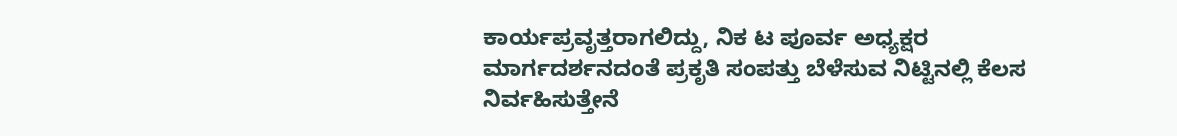ಕಾರ್ಯಪ್ರವೃತ್ತರಾಗಲಿದ್ದು, ನಿಕ ಟ ಪೂರ್ವ ಅಧ್ಯಕ್ಷರ ಮಾರ್ಗದರ್ಶನದಂತೆ ಪ್ರಕೃತಿ ಸಂಪತ್ತು ಬೆಳೆಸುವ ನಿಟ್ಟಿನಲ್ಲಿ ಕೆಲಸ ನಿರ್ವಹಿಸುತ್ತೇನೆ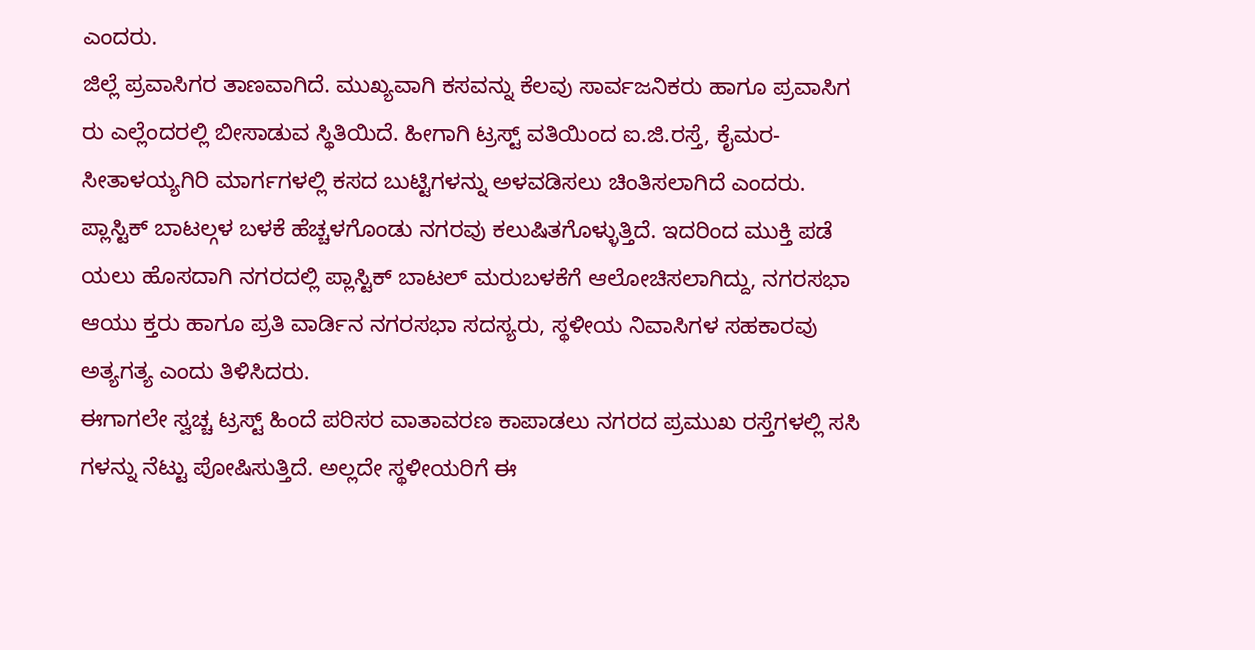ಎಂದರು.
ಜಿಲ್ಲೆ ಪ್ರವಾಸಿಗರ ತಾಣವಾಗಿದೆ. ಮುಖ್ಯವಾಗಿ ಕಸವನ್ನು ಕೆಲವು ಸಾರ್ವಜನಿಕರು ಹಾಗೂ ಪ್ರವಾಸಿಗ ರು ಎಲ್ಲೆಂದರಲ್ಲಿ ಬೀಸಾಡುವ ಸ್ಥಿತಿಯಿದೆ. ಹೀಗಾಗಿ ಟ್ರಸ್ಟ್ ವತಿಯಿಂದ ಐ.ಜಿ.ರಸ್ತೆ, ಕೈಮರ-ಸೀತಾಳಯ್ಯಗಿರಿ ಮಾರ್ಗಗಳಲ್ಲಿ ಕಸದ ಬುಟ್ಟಿಗಳನ್ನು ಅಳವಡಿಸಲು ಚಿಂತಿಸಲಾಗಿದೆ ಎಂದರು.
ಪ್ಲಾಸ್ಟಿಕ್ ಬಾಟಲ್ಗಳ ಬಳಕೆ ಹೆಚ್ಚಳಗೊಂಡು ನಗರವು ಕಲುಷಿತಗೊಳ್ಳುತ್ತಿದೆ. ಇದರಿಂದ ಮುಕ್ತಿ ಪಡೆ ಯಲು ಹೊಸದಾಗಿ ನಗರದಲ್ಲಿ ಪ್ಲಾಸ್ಟಿಕ್ ಬಾಟಲ್ ಮರುಬಳಕೆಗೆ ಆಲೋಚಿಸಲಾಗಿದ್ದು, ನಗರಸಭಾ ಆಯು ಕ್ತರು ಹಾಗೂ ಪ್ರತಿ ವಾರ್ಡಿನ ನಗರಸಭಾ ಸದಸ್ಯರು, ಸ್ಥಳೀಯ ನಿವಾಸಿಗಳ ಸಹಕಾರವು ಅತ್ಯಗತ್ಯ ಎಂದು ತಿಳಿಸಿದರು.
ಈಗಾಗಲೇ ಸ್ವಚ್ಚ ಟ್ರಸ್ಟ್ ಹಿಂದೆ ಪರಿಸರ ವಾತಾವರಣ ಕಾಪಾಡಲು ನಗರದ ಪ್ರಮುಖ ರಸ್ತೆಗಳಲ್ಲಿ ಸಸಿ ಗಳನ್ನು ನೆಟ್ಟು ಪೋಷಿಸುತ್ತಿದೆ. ಅಲ್ಲದೇ ಸ್ಥಳೀಯರಿಗೆ ಈ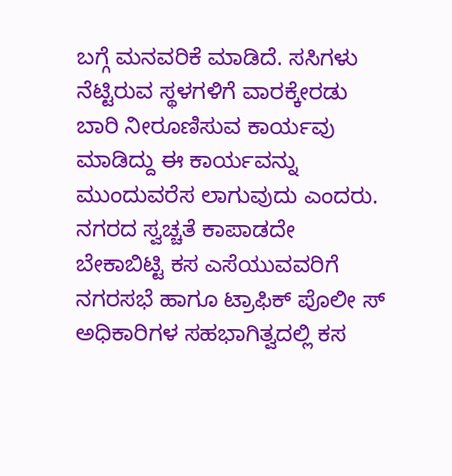ಬಗ್ಗೆ ಮನವರಿಕೆ ಮಾಡಿದೆ. ಸಸಿಗಳು ನೆಟ್ಟಿರುವ ಸ್ಥಳಗಳಿಗೆ ವಾರಕ್ಕೇರಡು ಬಾರಿ ನೀರೂಣಿಸುವ ಕಾರ್ಯವು ಮಾಡಿದ್ದು ಈ ಕಾರ್ಯವನ್ನು ಮುಂದುವರೆಸ ಲಾಗುವುದು ಎಂದರು.
ನಗರದ ಸ್ವಚ್ಚತೆ ಕಾಪಾಡದೇ ಬೇಕಾಬಿಟ್ಟಿ ಕಸ ಎಸೆಯುವವರಿಗೆ ನಗರಸಭೆ ಹಾಗೂ ಟ್ರಾಫಿಕ್ ಪೊಲೀ ಸ್ ಅಧಿಕಾರಿಗಳ ಸಹಭಾಗಿತ್ವದಲ್ಲಿ ಕಸ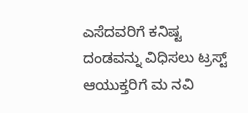ಎಸೆದವರಿಗೆ ಕನಿಷ್ಟ ದಂಡವನ್ನು ವಿಧಿಸಲು ಟ್ರಸ್ಟ್ ಆಯುಕ್ತರಿಗೆ ಮ ನವಿ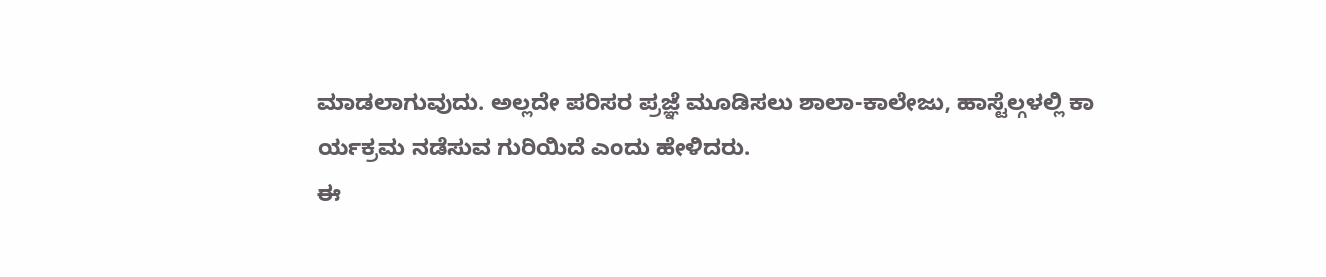ಮಾಡಲಾಗುವುದು. ಅಲ್ಲದೇ ಪರಿಸರ ಪ್ರಜ್ಞೆ ಮೂಡಿಸಲು ಶಾಲಾ-ಕಾಲೇಜು, ಹಾಸ್ಟೆಲ್ಗಳಲ್ಲಿ ಕಾ ರ್ಯಕ್ರಮ ನಡೆಸುವ ಗುರಿಯಿದೆ ಎಂದು ಹೇಳಿದರು.
ಈ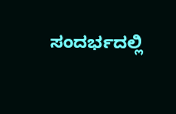ಸಂದರ್ಭದಲ್ಲಿ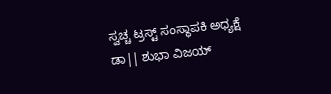ಸ್ವಚ್ಚ ಟ್ರಸ್ಟ್ ಸಂಸ್ಥಾಪಕಿ ಅಧ್ಯಕ್ಷೆ ಡಾ|| ಶುಭಾ ವಿಜಯ್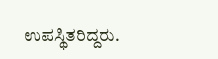ಉಪಸ್ಥಿತರಿದ್ದರು.